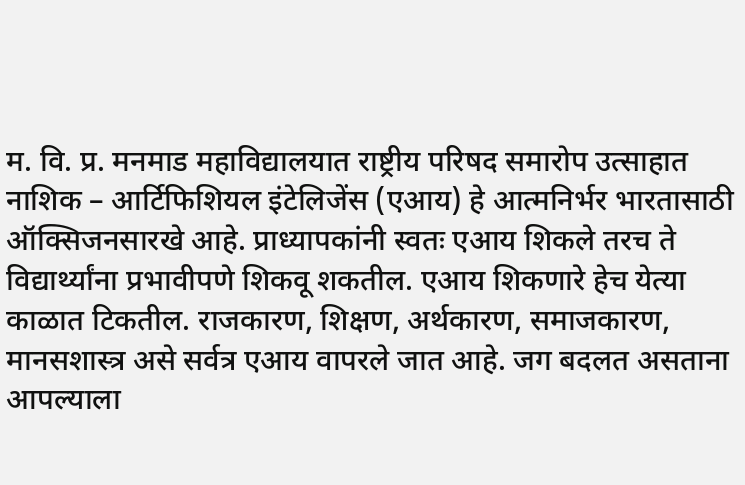म. वि. प्र. मनमाड महाविद्यालयात राष्ट्रीय परिषद समारोप उत्साहात
नाशिक – आर्टिफिशियल इंटेलिजेंस (एआय) हे आत्मनिर्भर भारतासाठी ऑक्सिजनसारखे आहे. प्राध्यापकांनी स्वतः एआय शिकले तरच ते विद्यार्थ्यांना प्रभावीपणे शिकवू शकतील. एआय शिकणारे हेच येत्या काळात टिकतील. राजकारण, शिक्षण, अर्थकारण, समाजकारण, मानसशास्त्र असे सर्वत्र एआय वापरले जात आहे. जग बदलत असताना आपल्याला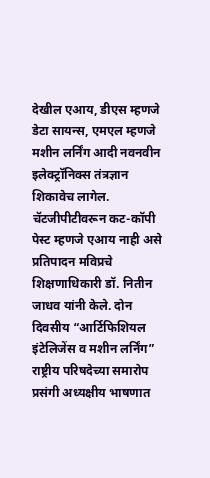देखील एआय, डीएस म्हणजे डेटा सायन्स, एमएल म्हणजे मशीन लर्निंग आदी नवनवीन इलेक्ट्रॉनिक्स तंत्रज्ञान शिकावेच लागेल. चॅटजीपीटीवरून कट-कॉपी पेस्ट म्हणजे एआय नाही असे प्रतिपादन मविप्रचे शिक्षणाधिकारी डॉ. नितीन जाधव यांनी केले. दोन दिवसीय “आर्टिफिशियल इंटेलिजेंस व मशीन लर्निंग” राष्ट्रीय परिषदेच्या समारोप प्रसंगी अध्यक्षीय भाषणात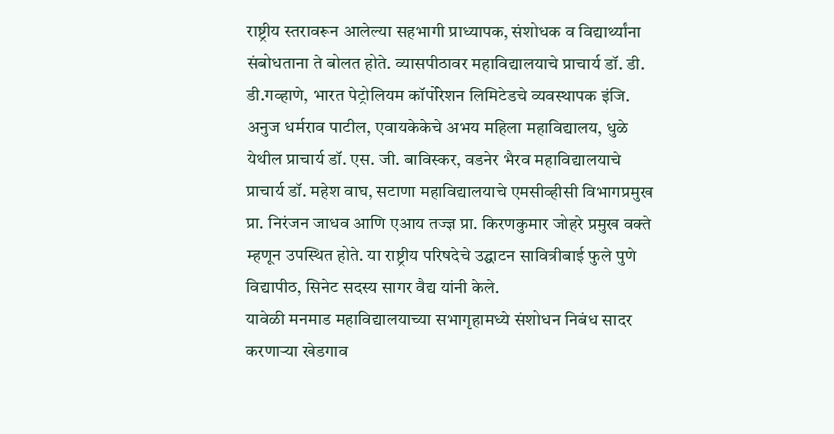राष्ट्रीय स्तरावरून आलेल्या सहभागी प्राध्यापक, संशोधक व विद्यार्थ्यांना संबोधताना ते बोलत होते. व्यासपीठावर महाविद्यालयाचे प्राचार्य डॉ. डी. डी.गव्हाणे, भारत पेट्रोलियम कॉर्पोरेशन लिमिटेडचे व्यवस्थापक इंजि. अनुज धर्मराव पाटील, एवायकेकेचे अभय महिला महाविद्यालय, धुळे येथील प्राचार्य डॉ. एस. जी. बाविस्कर, वडनेर भैरव महाविद्यालयाचे प्राचार्य डॉ. महेश वाघ, सटाणा महाविद्यालयाचे एमसीव्हीसी विभागप्रमुख प्रा. निरंजन जाधव आणि एआय तज्ज्ञ प्रा. किरणकुमार जोहरे प्रमुख वक्ते म्हणून उपस्थित होते. या राष्ट्रीय परिषदेचे उद्घाटन सावित्रीबाई फुले पुणे विद्यापीठ, सिनेट सदस्य सागर वैद्य यांनी केले.
यावेळी मनमाड महाविद्यालयाच्या सभागृहामध्ये संशोधन निबंध सादर करणाऱ्या खेडगाव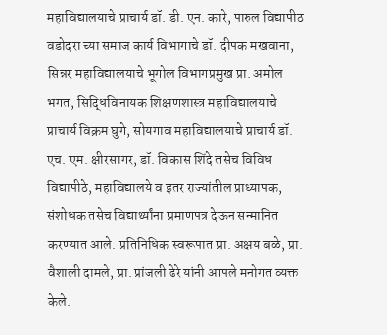महाविद्यालयाचे प्राचार्य डॉ. डी. एन. कारे, पारुल विद्यापीठ वडोदरा च्या समाज कार्य विभागाचे डॉ. दीपक मखवाना, सिन्नर महाविद्यालयाचे भूगोल विभागप्रमुख प्रा. अमोल भगत, सिद्धिविनायक शिक्षणशास्त्र महाविद्यालयाचे प्राचार्य विक्रम घुगे, सोयगाव महाविद्यालयाचे प्राचार्य डॉ. एच. एम. क्षीरसागर, डॉ. विकास शिंदे तसेच विविध विद्यापीठे, महाविद्यालये व इतर राज्यांतील प्राध्यापक, संशोधक तसेच विद्यार्थ्यांना प्रमाणपत्र देऊन सन्मानित करण्यात आले. प्रतिनिधिक स्वरूपात प्रा. अक्षय बळे, प्रा. वैशाली दामले, प्रा. प्रांजली ढेरे यांनी आपले मनोगत व्यक्त केले.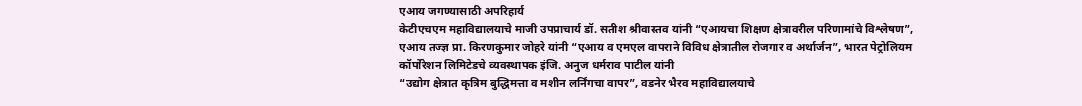एआय जगण्यासाठी अपरिहार्य
केटीएचएम महाविद्यालयाचे माजी उपप्राचार्य डॉ. सतीश श्रीवास्तव यांनी “एआयचा शिक्षण क्षेत्रावरील परिणामांचे विश्लेषण”, एआय तज्ज्ञ प्रा. किरणकुमार जोहरे यांनी “एआय व एमएल वापराने विविध क्षेत्रातील रोजगार व अर्थार्जन”, भारत पेट्रोलियम कॉर्पोरेशन लिमिटेडचे व्यवस्थापक इंजि. अनुज धर्मराव पाटील यांनी
“उद्योग क्षेत्रात कृत्रिम बुद्धिमत्ता व मशीन लर्निंगचा वापर”, वडनेर भैरव महाविद्यालयाचे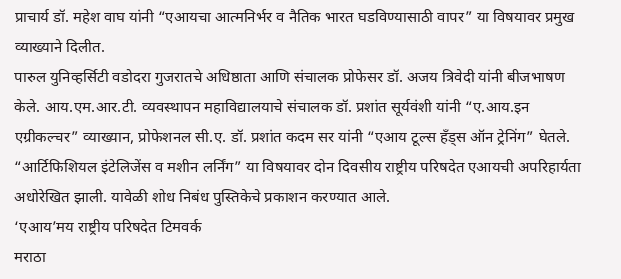प्राचार्य डॉ. महेश वाघ यांनी “एआयचा आत्मनिर्भर व नैतिक भारत घडविण्यासाठी वापर” या विषयावर प्रमुख व्याख्याने दिलीत.
पारुल युनिव्हर्सिटी वडोदरा गुजरातचे अधिष्ठाता आणि संचालक प्रोफेसर डॉ. अजय त्रिवेदी यांनी बीजभाषण केले. आय.एम.आर.टी. व्यवस्थापन महाविद्यालयाचे संचालक डॉ. प्रशांत सूर्यवंशी यांनी “ए.आय.इन एग्रीकल्चर” व्याख्यान, प्रोफेशनल सी.ए. डॉ. प्रशांत कदम सर यांनी “एआय टूल्स हँड्स ऑन ट्रेनिंग” घेतले. “आर्टिफिशियल इंटेलिजेंस व मशीन लर्निंग” या विषयावर दोन दिवसीय राष्ट्रीय परिषदेत एआयची अपरिहार्यता अधोरेखित झाली. यावेळी शोध निबंध पुस्तिकेचे प्रकाशन करण्यात आले.
‘एआय’मय राष्ट्रीय परिषदेत टिमवर्क
मराठा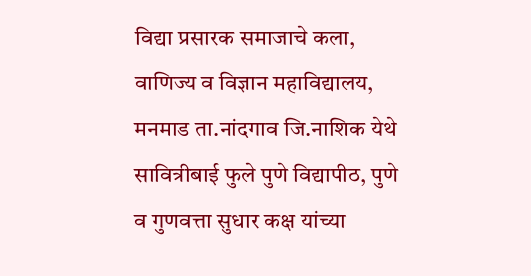विद्या प्रसारक समाजाचे कला, वाणिज्य व विज्ञान महाविद्यालय, मनमाड ता.नांदगाव जि.नाशिक येथे सावित्रीबाई फुले पुणे विद्यापीठ, पुणे व गुणवत्ता सुधार कक्ष यांच्या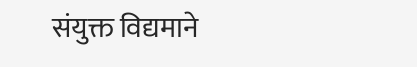संयुक्त विद्यमाने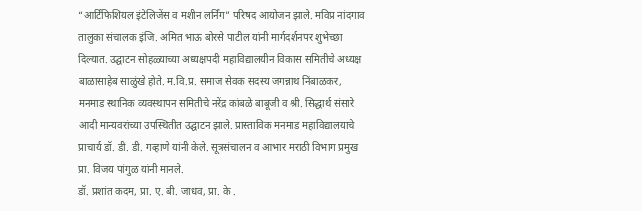“आर्टिफिशियल इंटेलिजेंस व मशीन लर्निंग” परिषद आयोजन झाले. मविप्र नांदगाव तालुका संचालक इंजि. अमित भाऊ बोरसे पाटील यांनी मार्गदर्शनपर शुभेच्छा दिल्यात. उद्घाटन सोहळ्याच्या अध्यक्षपदी महाविद्यालयीन विकास समितीचे अध्यक्ष बाळासाहेब साळुंखे होते. म.वि.प्र. समाज सेवक सदस्य जगन्नाथ निंबाळकर, मनमाड स्थानिक व्यवस्थापन समितीचे नरेंद्र कांबळे बाबूजी व श्री. सिद्धार्थ संसारे आदी मान्यवरांच्या उपस्थितीत उद्घाटन झाले. प्रास्ताविक मनमाड महाविद्यालयाचे प्राचार्य डॉ. डी. डी. गव्हाणे यांनी केले. सूत्रसंचालन व आभार मराठी विभाग प्रमुख प्रा. विजय पांगुळ यांनी मानले.
डॉ. प्रशांत कदम, प्रा. ए. बी. जाधव, प्रा. के .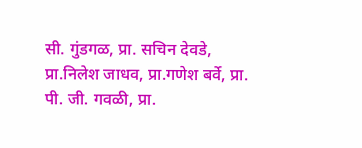सी. गुंडगळ, प्रा. सचिन देवडे, प्रा.निलेश जाधव, प्रा.गणेश बर्वे, प्रा. पी. जी. गवळी, प्रा.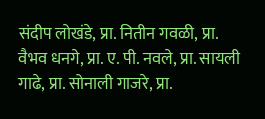संदीप लोखंडे, प्रा. नितीन गवळी, प्रा. वैभव धनगे, प्रा. ए. पी. नवले, प्रा. सायली गाढे, प्रा. सोनाली गाजरे, प्रा.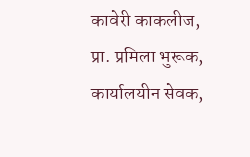कावेरी काकलीज, प्रा. प्रमिला भुरूक, कार्यालयीन सेवक,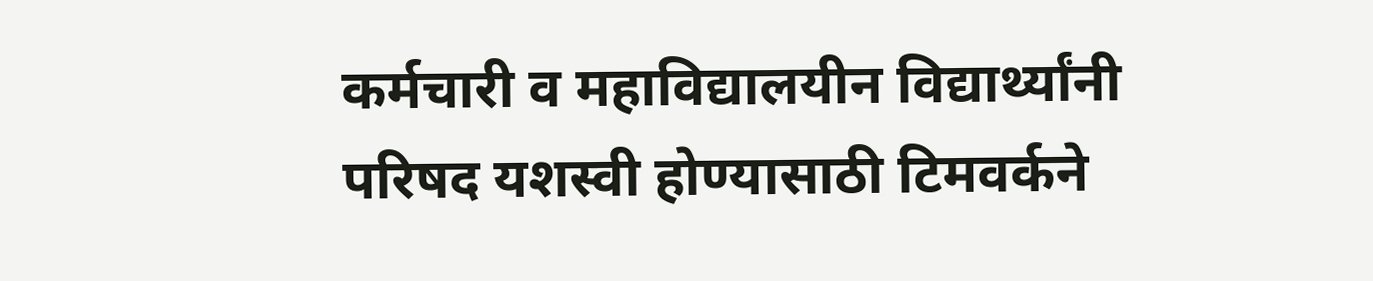कर्मचारी व महाविद्यालयीन विद्यार्थ्यांनी परिषद यशस्वी होण्यासाठी टिमवर्कने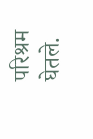परिश्रम घेतले.